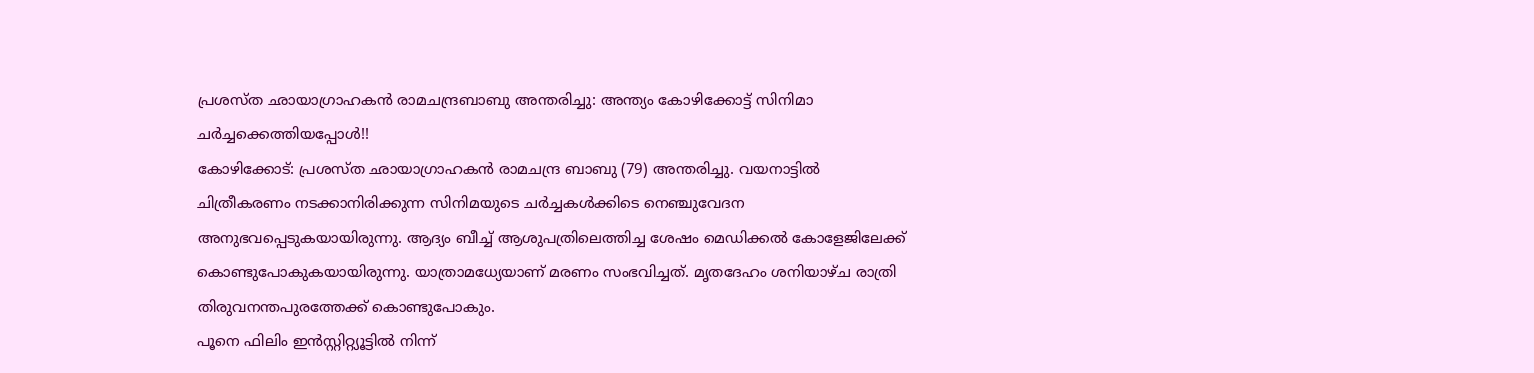പ്രശസ്ത ഛായാഗ്രാഹകൻ രാമചന്ദ്രബാബു അന്തരിച്ചു: അന്ത്യം കോഴിക്കോട്ട് സിനിമാ ചർച്ചക്കെത്തിയപ്പോൾ!!
കോഴിക്കോട്: പ്രശസ്ത ഛായാഗ്രാഹകൻ രാമചന്ദ്ര ബാബു (79) അന്തരിച്ചു. വയനാട്ടിൽ ചിത്രീകരണം നടക്കാനിരിക്കുന്ന സിനിമയുടെ ചർച്ചകൾക്കിടെ നെഞ്ചുവേദന അനുഭവപ്പെടുകയായിരുന്നു. ആദ്യം ബീച്ച് ആശുപത്രിലെത്തിച്ച ശേഷം മെഡിക്കൽ കോളേജിലേക്ക് കൊണ്ടുപോകുകയായിരുന്നു. യാത്രാമധ്യേയാണ് മരണം സംഭവിച്ചത്. മൃതദേഹം ശനിയാഴ്ച രാത്രി തിരുവനന്തപുരത്തേക്ക് കൊണ്ടുപോകും.
പൂനെ ഫിലിം ഇൻസ്റ്റിറ്റ്യൂട്ടിൽ നിന്ന്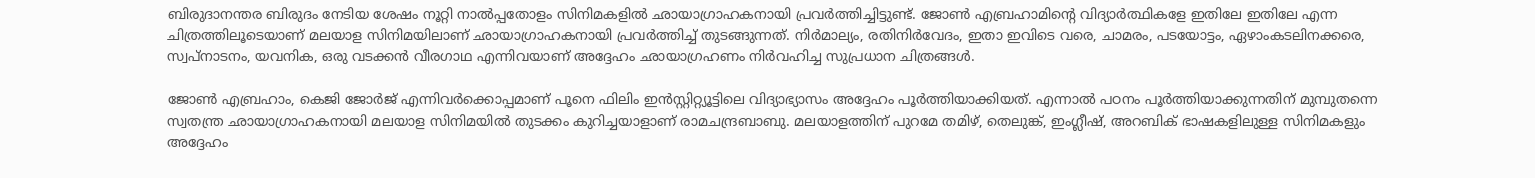ബിരുദാനന്തര ബിരുദം നേടിയ ശേഷം നൂറ്റി നാൽപ്പതോളം സിനിമകളിൽ ഛായാഗ്രാഹകനായി പ്രവർത്തിച്ചിട്ടുണ്ട്. ജോൺ എബ്രഹാമിന്റെ വിദ്യാർത്ഥികളേ ഇതിലേ ഇതിലേ എന്ന ചിത്രത്തിലൂടെയാണ് മലയാള സിനിമയിലാണ് ഛായാഗ്രാഹകനായി പ്രവർത്തിച്ച് തുടങ്ങുന്നത്. നിർമാല്യം, രതിനിർവേദം, ഇതാ ഇവിടെ വരെ, ചാമരം, പടയോട്ടം, ഏഴാംകടലിനക്കരെ, സ്വപ്നാടനം, യവനിക, ഒരു വടക്കൻ വീരഗാഥ എന്നിവയാണ് അദ്ദേഹം ഛായാഗ്രഹണം നിർവഹിച്ച സുപ്രധാന ചിത്രങ്ങൾ.

ജോൺ എബ്രഹാം, കെജി ജോർജ് എന്നിവർക്കൊപ്പമാണ് പൂനെ ഫിലിം ഇൻസ്റ്റിറ്റ്യൂട്ടിലെ വിദ്യാഭ്യാസം അദ്ദേഹം പൂർത്തിയാക്കിയത്. എന്നാൽ പഠനം പൂർത്തിയാക്കുന്നതിന് മുമ്പുതന്നെ സ്വതന്ത്ര ഛായാഗ്രാഹകനായി മലയാള സിനിമയിൽ തുടക്കം കുറിച്ചയാളാണ് രാമചന്ദ്രബാബു. മലയാളത്തിന് പുറമേ തമിഴ്, തെലുങ്ക്, ഇംഗ്ലീഷ്, അറബിക് ഭാഷകളിലുള്ള സിനിമകളും അദ്ദേഹം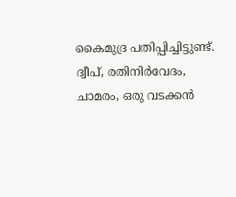കൈമുദ്ര പതിപ്പിച്ചിട്ടുണ്ട്. ദ്വീപ്, രതിനിർവേദം, ചാമരം, ഒരു വടക്കൻ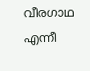വീരഗാഥ എന്നീ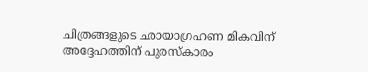ചിത്രങ്ങളുടെ ഛായാഗ്രഹണ മികവിന് അദ്ദേഹത്തിന് പുരസ്കാരം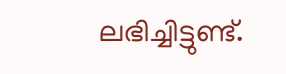ലഭിച്ചിട്ടുണ്ട്.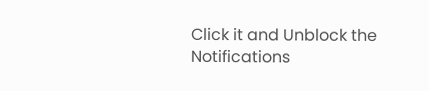Click it and Unblock the Notifications